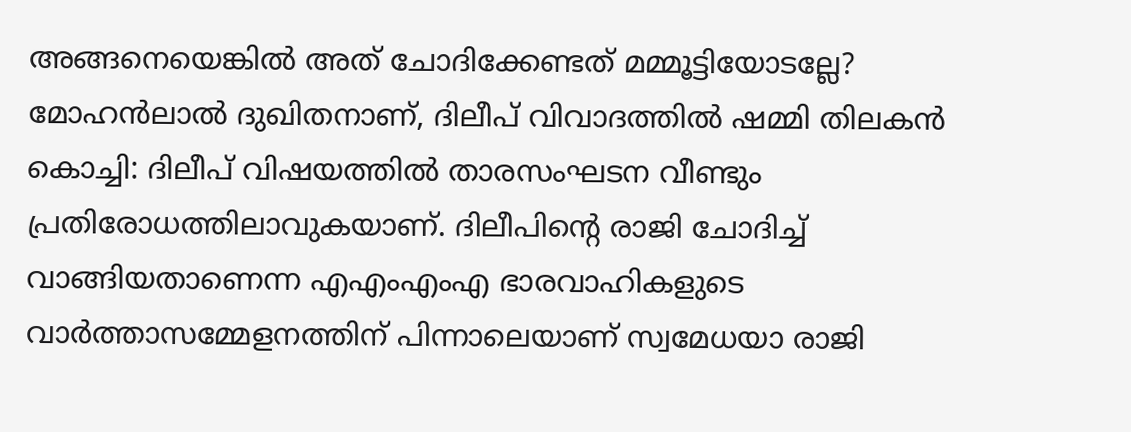അങ്ങനെയെങ്കിൽ അത് ചോദിക്കേണ്ടത് മമ്മൂട്ടിയോടല്ലേ? മോഹൻലാൽ ദുഖിതനാണ്, ദിലീപ് വിവാദത്തിൽ ഷമ്മി തിലകൻ
കൊച്ചി: ദിലീപ് വിഷയത്തിൽ താരസംഘടന വീണ്ടും പ്രതിരോധത്തിലാവുകയാണ്. ദിലീപിന്റെ രാജി ചോദിച്ച് വാങ്ങിയതാണെന്ന എഎംഎംഎ ഭാരവാഹികളുടെ വാർത്താസമ്മേളനത്തിന് പിന്നാലെയാണ് സ്വമേധയാ രാജി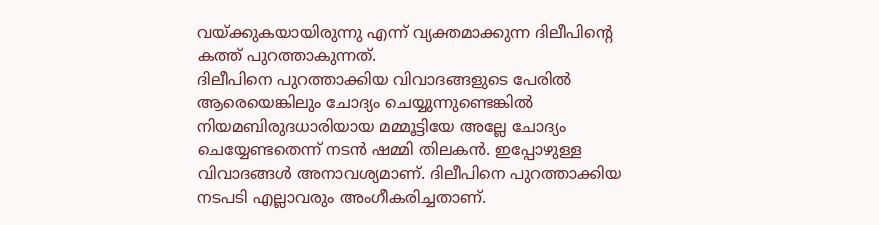വയ്ക്കുകയായിരുന്നു എന്ന് വ്യക്തമാക്കുന്ന ദിലീപിന്റെ കത്ത് പുറത്താകുന്നത്.
ദിലീപിനെ പുറത്താക്കിയ വിവാദങ്ങളുടെ പേരിൽ ആരെയെങ്കിലും ചോദ്യം ചെയ്യുന്നുണ്ടെങ്കിൽ നിയമബിരുദധാരിയായ മമ്മൂട്ടിയേ അല്ലേ ചോദ്യം ചെയ്യേണ്ടതെന്ന് നടൻ ഷമ്മി തിലകൻ. ഇപ്പോഴുള്ള വിവാദങ്ങൾ അനാവശ്യമാണ്. ദിലീപിനെ പുറത്താക്കിയ നടപടി എല്ലാവരും അംഗീകരിച്ചതാണ്.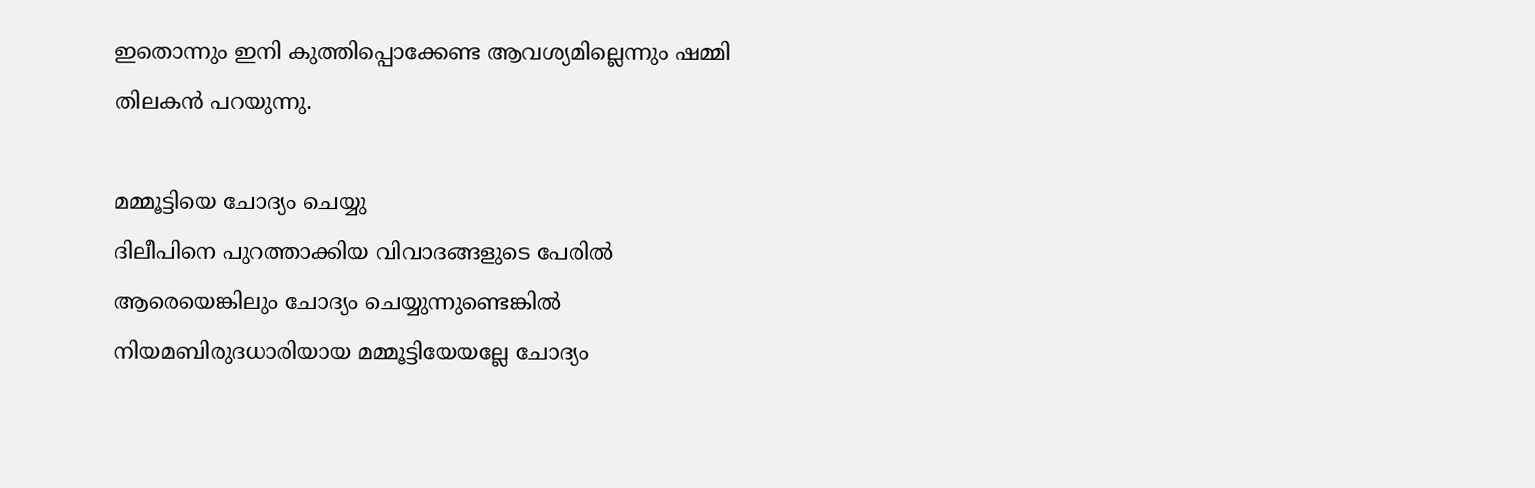ഇതൊന്നും ഇനി കുത്തിപ്പൊക്കേണ്ട ആവശ്യമില്ലെന്നും ഷമ്മി തിലകൻ പറയുന്നു.

മമ്മൂട്ടിയെ ചോദ്യം ചെയ്യു
ദിലീപിനെ പുറത്താക്കിയ വിവാദങ്ങളുടെ പേരിൽ ആരെയെങ്കിലും ചോദ്യം ചെയ്യുന്നുണ്ടെങ്കിൽ നിയമബിരുദധാരിയായ മമ്മൂട്ടിയേയല്ലേ ചോദ്യം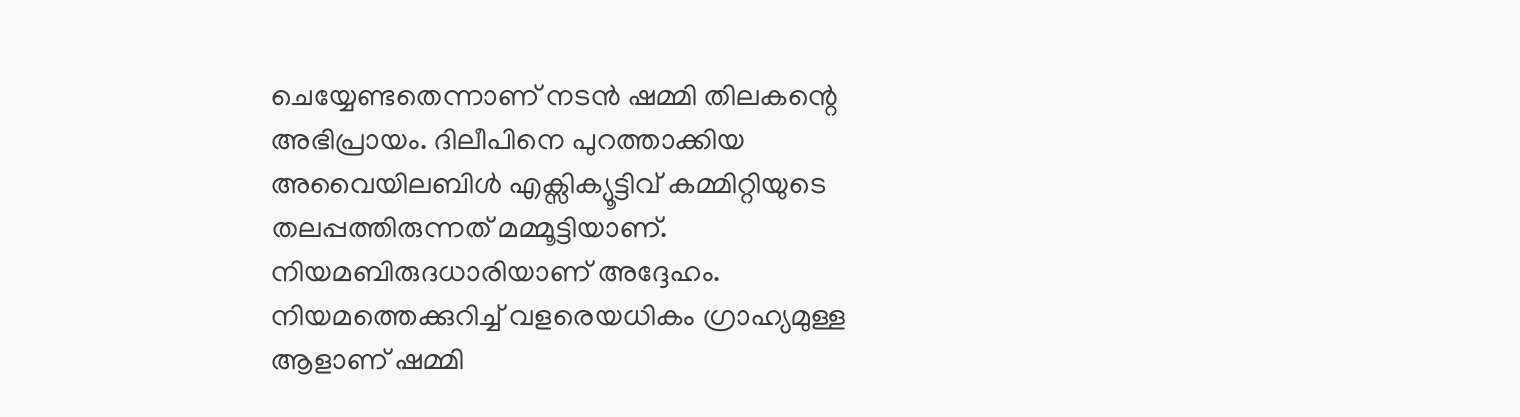ചെയ്യേണ്ടതെന്നാണ് നടൻ ഷമ്മി തിലകന്റെ അഭിപ്രായം. ദിലീപിനെ പുറത്താക്കിയ അവൈയിലബിൾ എക്സിക്യൂട്ടിവ് കമ്മിറ്റിയുടെ തലപ്പത്തിരുന്നത് മമ്മൂട്ടിയാണ്. നിയമബിരുദധാരിയാണ് അദ്ദേഹം. നിയമത്തെക്കുറിച്ച് വളരെയധികം ഗ്രാഹ്യമുള്ള ആളാണ് ഷമ്മി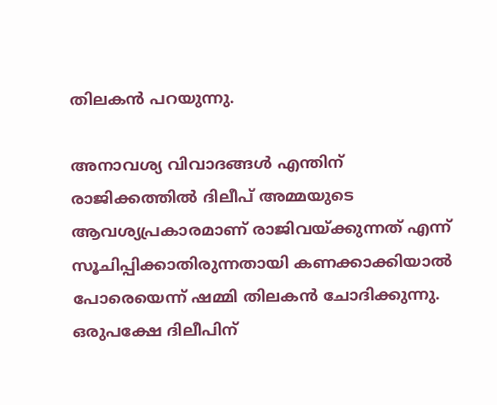തിലകൻ പറയുന്നു.

അനാവശ്യ വിവാദങ്ങൾ എന്തിന്
രാജിക്കത്തിൽ ദിലീപ് അമ്മയുടെ ആവശ്യപ്രകാരമാണ് രാജിവയ്ക്കുന്നത് എന്ന് സൂചിപ്പിക്കാതിരുന്നതായി കണക്കാക്കിയാൽ പോരെയെന്ന് ഷമ്മി തിലകൻ ചോദിക്കുന്നു. ഒരുപക്ഷേ ദിലീപിന്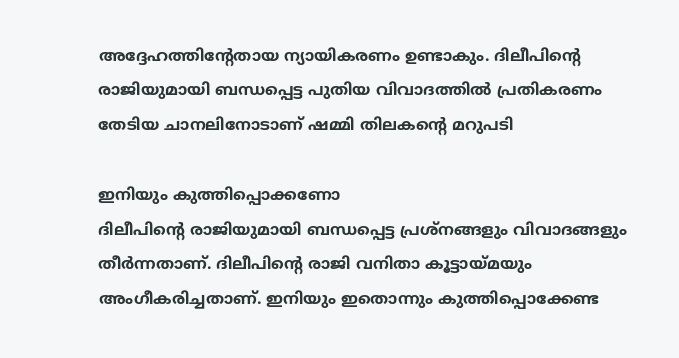അദ്ദേഹത്തിന്റേതായ ന്യായികരണം ഉണ്ടാകും. ദിലീപിന്റെ രാജിയുമായി ബന്ധപ്പെട്ട പുതിയ വിവാദത്തിൽ പ്രതികരണം തേടിയ ചാനലിനോടാണ് ഷമ്മി തിലകന്റെ മറുപടി

ഇനിയും കുത്തിപ്പൊക്കണോ
ദിലീപിന്റെ രാജിയുമായി ബന്ധപ്പെട്ട പ്രശ്നങ്ങളും വിവാദങ്ങളും തീർന്നതാണ്. ദിലീപിന്റെ രാജി വനിതാ കൂട്ടായ്മയും അംഗീകരിച്ചതാണ്. ഇനിയും ഇതൊന്നും കുത്തിപ്പൊക്കേണ്ട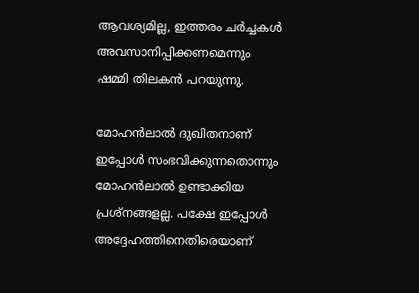ആവശ്യമില്ല, ഇത്തരം ചർച്ചകൾ അവസാനിപ്പിക്കണമെന്നും ഷമ്മി തിലകൻ പറയുന്നു.

മോഹൻലാൽ ദുഖിതനാണ്
ഇപ്പോൾ സംഭവിക്കുന്നതൊന്നും മോഹൻലാൽ ഉണ്ടാക്കിയ പ്രശ്നങ്ങളല്ല. പക്ഷേ ഇപ്പോൾ അദ്ദേഹത്തിനെതിരെയാണ്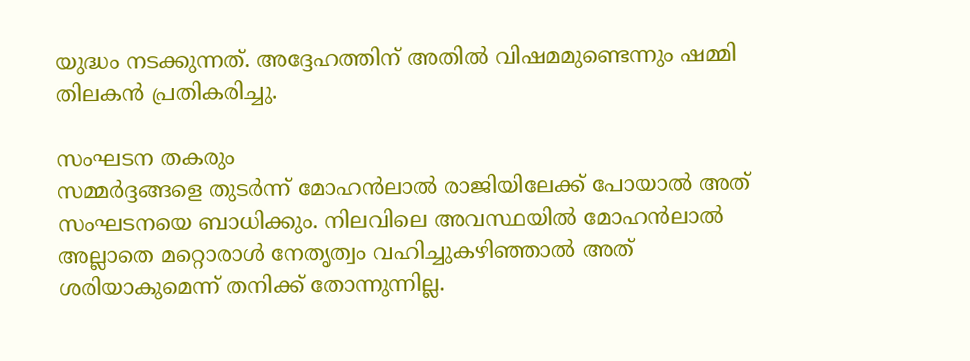യുദ്ധം നടക്കുന്നത്. അദ്ദേഹത്തിന് അതിൽ വിഷമമുണ്ടെന്നും ഷമ്മി തിലകൻ പ്രതികരിച്ചു.

സംഘടന തകരും
സമ്മർദ്ദങ്ങളെ തുടർന്ന് മോഹൻലാൽ രാജിയിലേക്ക് പോയാൽ അത് സംഘടനയെ ബാധിക്കും. നിലവിലെ അവസ്ഥയിൽ മോഹൻലാൽ അല്ലാതെ മറ്റൊരാൾ നേതൃത്വം വഹിച്ചുകഴിഞ്ഞാൽ അത് ശരിയാകുമെന്ന് തനിക്ക് തോന്നുന്നില്ല.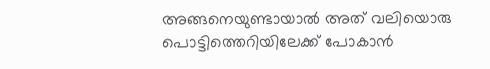അങ്ങനെയുണ്ടായാൽ അത് വലിയൊരു പൊട്ടിത്തെറിയിലേക്ക് പോകാൻ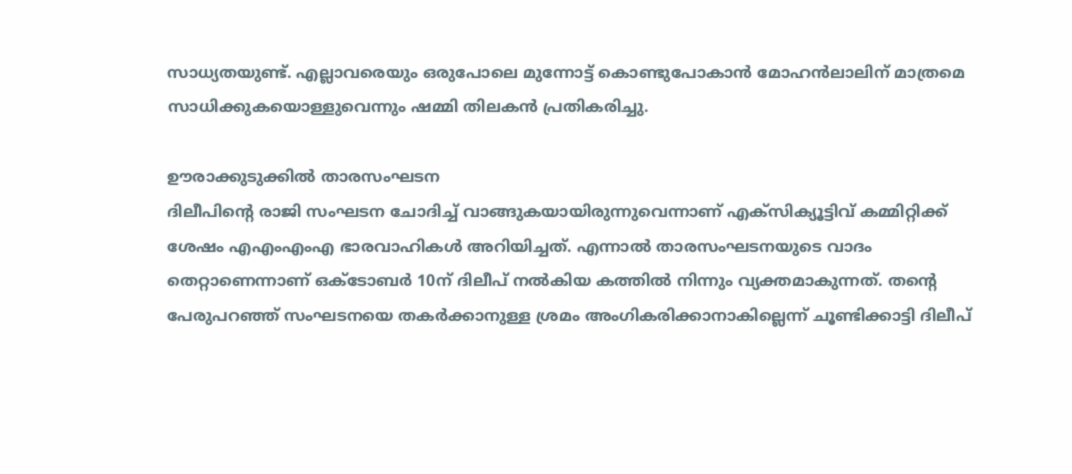സാധ്യതയുണ്ട്. എല്ലാവരെയും ഒരുപോലെ മുന്നോട്ട് കൊണ്ടുപോകാൻ മോഹൻലാലിന് മാത്രമെ സാധിക്കുകയൊള്ളുവെന്നും ഷമ്മി തിലകൻ പ്രതികരിച്ചു.

ഊരാക്കുടുക്കിൽ താരസംഘടന
ദിലീപിന്റെ രാജി സംഘടന ചോദിച്ച് വാങ്ങുകയായിരുന്നുവെന്നാണ് എക്സിക്യൂട്ടിവ് കമ്മിറ്റിക്ക് ശേഷം എഎംഎംഎ ഭാരവാഹികൾ അറിയിച്ചത്. എന്നാൽ താരസംഘടനയുടെ വാദം തെറ്റാണെന്നാണ് ഒക്ടോബർ 10ന് ദിലീപ് നൽകിയ കത്തിൽ നിന്നും വ്യക്തമാകുന്നത്. തന്റെ പേരുപറഞ്ഞ് സംഘടനയെ തകർക്കാനുള്ള ശ്രമം അംഗികരിക്കാനാകില്ലെന്ന് ചൂണ്ടിക്കാട്ടി ദിലീപ്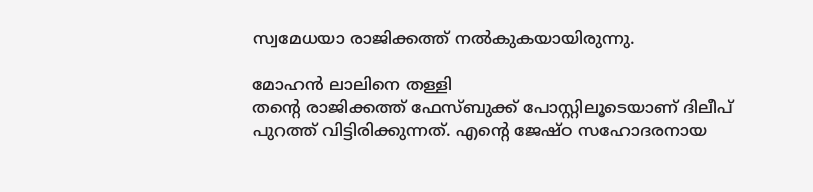സ്വമേധയാ രാജിക്കത്ത് നൽകുകയായിരുന്നു.

മോഹൻ ലാലിനെ തള്ളി
തന്റെ രാജിക്കത്ത് ഫേസ്ബുക്ക് പോസ്റ്റിലൂടെയാണ് ദിലീപ് പുറത്ത് വിട്ടിരിക്കുന്നത്. എന്റെ ജേഷ്ഠ സഹോദരനായ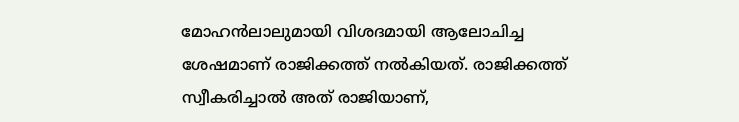മോഹൻലാലുമായി വിശദമായി ആലോചിച്ച ശേഷമാണ് രാജിക്കത്ത് നൽകിയത്. രാജിക്കത്ത് സ്വീകരിച്ചാൽ അത് രാജിയാണ്,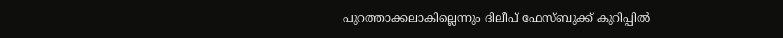പുറത്താക്കലാകില്ലെന്നും ദിലീപ് ഫേസ്ബുക്ക് കുറിപ്പിൽ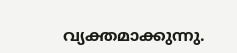വ്യക്തമാക്കുന്നു.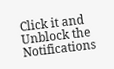Click it and Unblock the Notifications